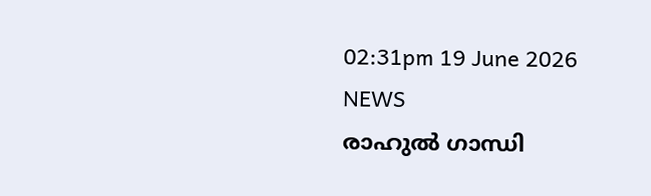02:31pm 19 June 2026
NEWS
രാഹുൽ ഗാന്ധി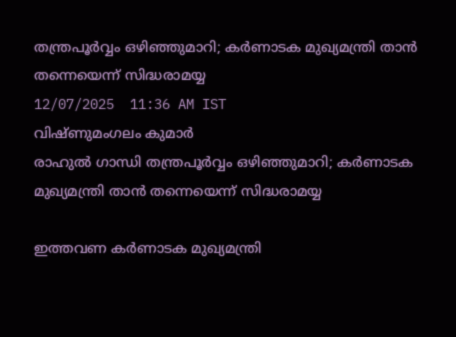തന്ത്രപൂർവ്വം ഒഴിഞ്ഞുമാറി; കർണാടക മുഖ്യമന്ത്രി താൻ തന്നെയെന്ന് സിദ്ധരാമയ്യ
12/07/2025  11:36 AM IST
വിഷ്ണുമംഗലം കുമാർ
രാഹുൽ ഗാന്ധി തന്ത്രപൂർവ്വം ഒഴിഞ്ഞുമാറി; കർണാടക മുഖ്യമന്ത്രി താൻ തന്നെയെന്ന് സിദ്ധരാമയ്യ

ഇത്തവണ കർണാടക മുഖ്യമന്ത്രി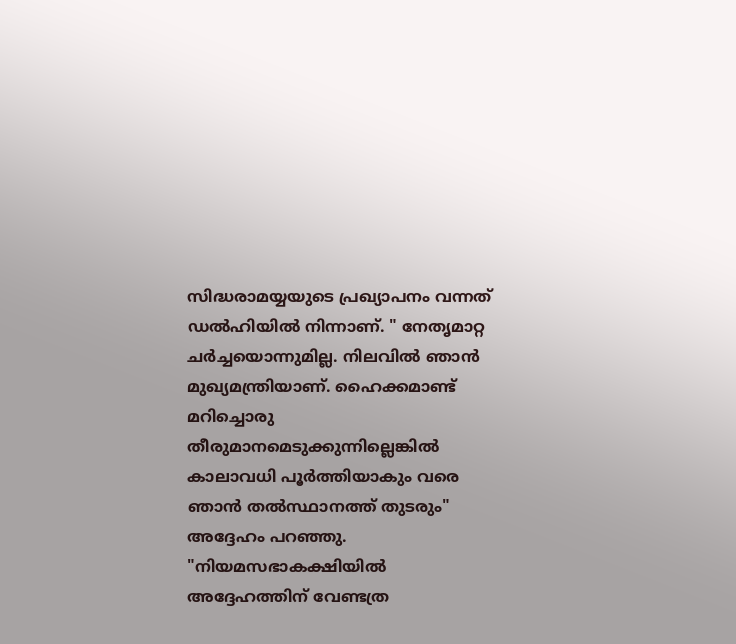സിദ്ധരാമയ്യയുടെ പ്രഖ്യാപനം വന്നത് ഡൽഹിയിൽ നിന്നാണ്. " നേതൃമാറ്റ ചർച്ചയൊന്നുമില്ല. നിലവിൽ ഞാൻ മുഖ്യമന്ത്രിയാണ്. ഹൈക്കമാണ്ട് മറിച്ചൊരു തീരുമാനമെടുക്കുന്നില്ലെങ്കിൽ കാലാവധി പൂർത്തിയാകും വരെ ഞാൻ തൽസ്ഥാനത്ത് തുടരും" അദ്ദേഹം പറഞ്ഞു. "നിയമസഭാകക്ഷിയിൽ അദ്ദേഹത്തിന് വേണ്ടത്ര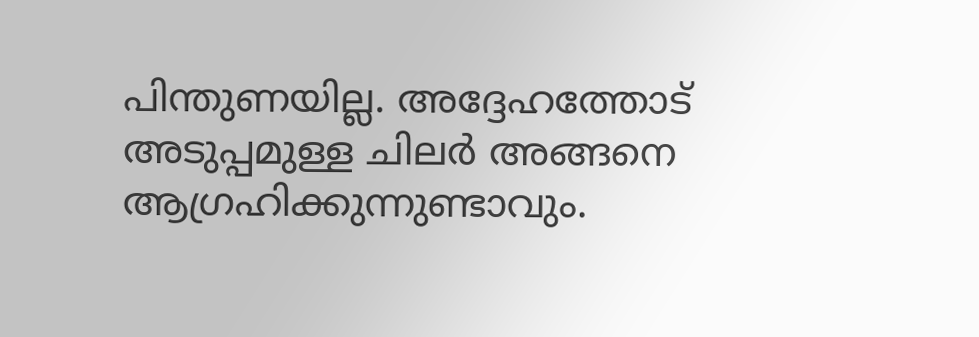പിന്തുണയില്ല. അദ്ദേഹത്തോട് അടുപ്പമുള്ള ചിലർ അങ്ങനെ ആഗ്രഹിക്കുന്നുണ്ടാവും.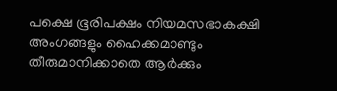പക്ഷെ ഭൂരിപക്ഷം നിയമസഭാകക്ഷി അംഗങ്ങളും ഹൈക്കമാണ്ടും തീരുമാനിക്കാതെ ആർക്കും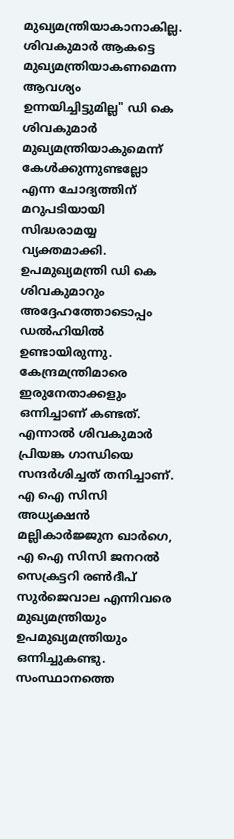മുഖ്യമന്ത്രിയാകാനാകില്ല. ശിവകുമാർ ആകട്ടെ മുഖ്യമന്ത്രിയാകണമെന്ന ആവശ്യം ഉന്നയിച്ചിട്ടുമില്ല" ഡി കെ ശിവകുമാർ മുഖ്യമന്ത്രിയാകുമെന്ന് കേൾക്കുന്നുണ്ടല്ലോ എന്ന ചോദ്യത്തിന് മറുപടിയായി സിദ്ധരാമയ്യ വ്യക്തമാക്കി. ഉപമുഖ്യമന്ത്രി ഡി കെ ശിവകുമാറും അദ്ദേഹത്തോടൊപ്പം ഡൽഹിയിൽ ഉണ്ടായിരുന്നു. കേന്ദ്രമന്ത്രിമാരെ ഇരുനേതാക്കളും ഒന്നിച്ചാണ് കണ്ടത്. എന്നാൽ ശിവകുമാർ പ്രിയങ്ക ഗാന്ധിയെ സന്ദർശിച്ചത് തനിച്ചാണ്. എ ഐ സിസി അധ്യക്ഷൻ മല്ലികാർജ്ജുന ഖാർഗെ, എ ഐ സിസി ജനറൽ സെക്രട്ടറി രൺദീപ് സുർജെവാല എന്നിവരെ മുഖ്യമന്ത്രിയും ഉപമുഖ്യമന്ത്രിയും ഒന്നിച്ചുകണ്ടു. സംസ്ഥാനത്തെ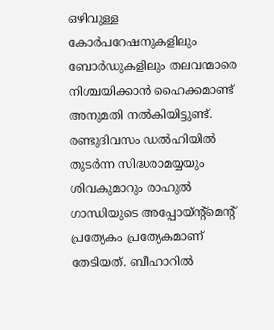ഒഴിവുള്ള കോർപറേഷനുകളിലും ബോർഡുകളിലും തലവന്മാരെ നിശ്ചയിക്കാൻ ഹൈക്കമാണ്ട് അനുമതി നൽകിയിട്ടുണ്ട്. രണ്ടുദിവസം ഡൽഹിയിൽ തുടർന്ന സിദ്ധരാമയ്യയും ശിവകുമാറും രാഹുൽ ഗാന്ധിയുടെ അപ്പോയ്ന്റ്മെന്റ് പ്രത്യേകം പ്രത്യേകമാണ് തേടിയത്. ബീഹാറിൽ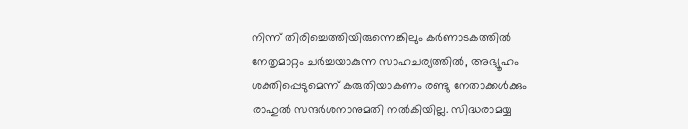നിന്ന് തിരിച്ചെത്തിയിരുന്നെങ്കിലും കർണാടകത്തിൽ നേതൃമാറ്റം ചർച്ചയാകുന്ന സാഹചര്യത്തിൽ, അഭ്യൂഹം ശക്തിപ്പെടുമെന്ന് കരുതിയാകണം രണ്ടു നേതാക്കൾക്കും രാഹുൽ സന്ദർശനാനുമതി നൽകിയില്ല. സിദ്ധരാമയ്യ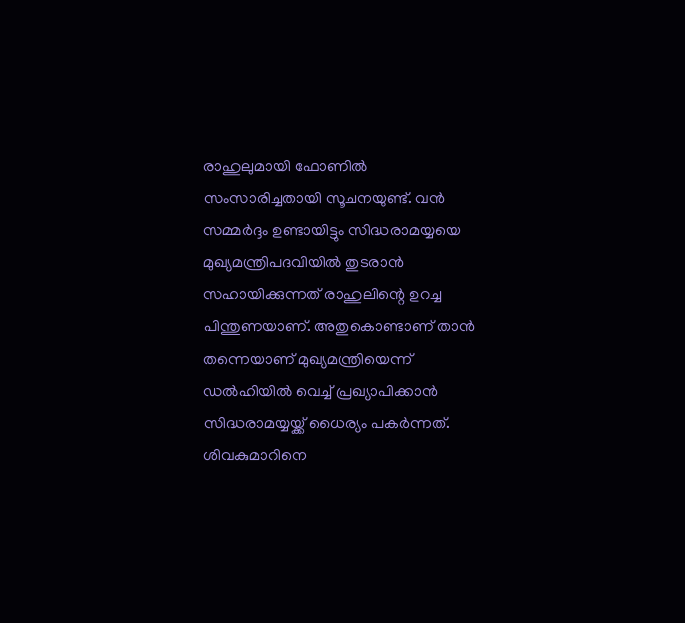രാഹുലുമായി ഫോണിൽ സംസാരിച്ചതായി സൂചനയുണ്ട്. വൻ സമ്മർദ്ദം ഉണ്ടായിട്ടും സിദ്ധരാമയ്യയെ മുഖ്യമന്ത്രിപദവിയിൽ തുടരാൻ സഹായിക്കുന്നത് രാഹുലിന്റെ ഉറച്ച പിന്തുണയാണ്. അതുകൊണ്ടാണ് താൻ തന്നെയാണ് മുഖ്യമന്ത്രിയെന്ന് ഡൽഹിയിൽ വെച്ച് പ്രഖ്യാപിക്കാൻ സിദ്ധരാമയ്യയ്ക്ക് ധൈര്യം പകർന്നത്. ശിവകുമാറിനെ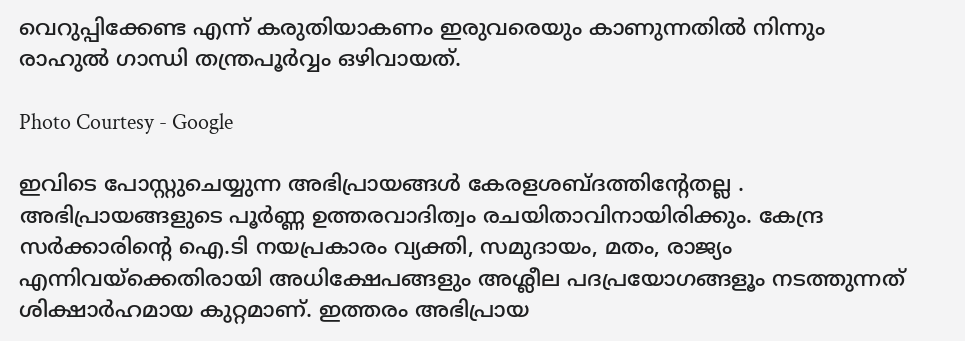വെറുപ്പിക്കേണ്ട എന്ന് കരുതിയാകണം ഇരുവരെയും കാണുന്നതിൽ നിന്നും രാഹുൽ ഗാന്ധി തന്ത്രപൂർവ്വം ഒഴിവായത്.

Photo Courtesy - Google

ഇവിടെ പോസ്റ്റുചെയ്യുന്ന അഭിപ്രായങ്ങള്‍ കേരളശബ്‌ദത്തിന്റേതല്ല . അഭിപ്രായങ്ങളുടെ പൂര്‍ണ്ണ ഉത്തരവാദിത്വം രചയിതാവിനായിരിക്കും. കേന്ദ്ര സർക്കാരിന്റെ ഐ.ടി നയപ്രകാരം വ്യക്തി, സമുദായം, മതം, രാജ്യം എന്നിവയ്ക്കെതിരായി അധിക്ഷേപങ്ങളും അശ്ലീല പദപ്രയോഗങ്ങളൂം നടത്തുന്നത് ശിക്ഷാര്‍ഹമായ കുറ്റമാണ്. ഇത്തരം അഭിപ്രായ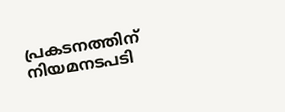പ്രകടനത്തിന് നിയമനടപടി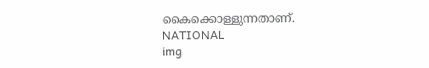കൈക്കൊള്ളുന്നതാണ്.
NATIONAL
img